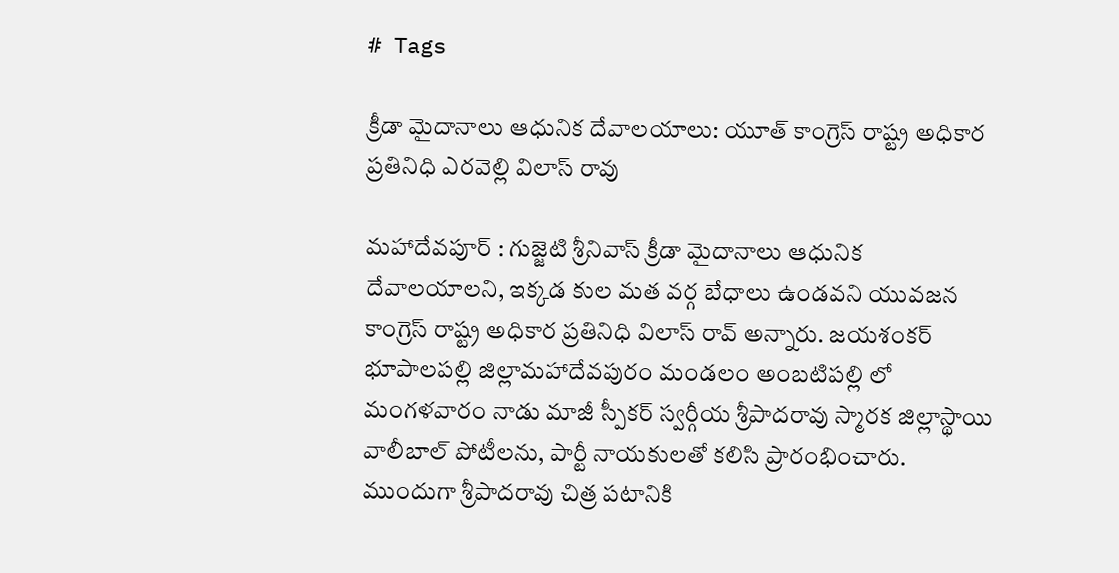# Tags

క్రీడా మైదానాలు ఆధునిక దేవాలయాలు: యూత్ కాంగ్రెస్ రాష్ట్ర అధికార ప్రతినిధి ఎరవెల్లి విలాస్ రావు

మహాదేవపూర్ : గుజ్జెటి శ్రీనివాస్ క్రీడా మైదానాలు ఆధునిక దేవాలయాలని, ఇక్కడ కుల మత వర్గ బేధాలు ఉండవని యువజన కాంగ్రెస్ రాష్ట్ర అధికార ప్రతినిధి విలాస్ రావ్ అన్నారు. జయశంకర్ భూపాలపల్లి జిల్లామహాదేవపురం మండలం అంబటిపల్లి లో మంగళవారం నాడు మాజీ స్పీకర్ స్వర్గీయ శ్రీపాదరావు స్మారక జిల్లాస్థాయి వాలీబాల్ పోటీలను, పార్టీ నాయకులతో కలిసి ప్రారంభించారు. ముందుగా శ్రీపాదరావు చిత్ర పటానికి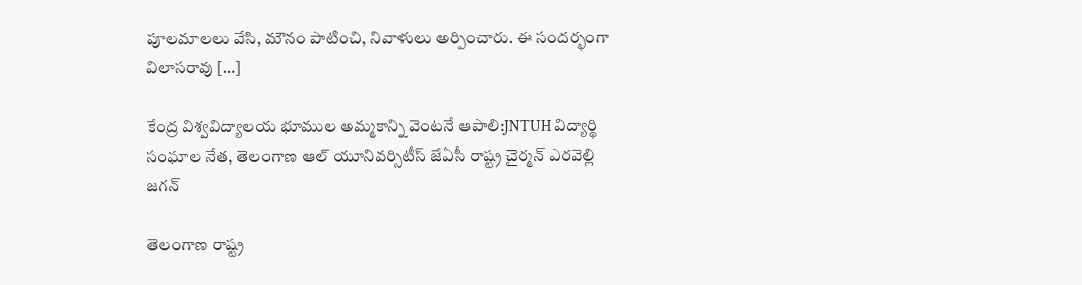పూలమాలలు వేసి, మౌనం పాటించి, నివాళులు అర్పించారు. ఈ సందర్భంగా విలాసరావు […]

కేంద్ర విశ్వవిద్యాలయ భూముల అమ్మకాన్ని వెంటనే ఆపాలి:JNTUH విద్యార్థి సంఘాల నేత, తెలంగాణ ఆల్ యూనివర్సిటీస్ జేఏసీ రాష్ట్ర చైర్మన్ ఎరవెల్లి జగన్

తెలంగాణ రాష్ట్ర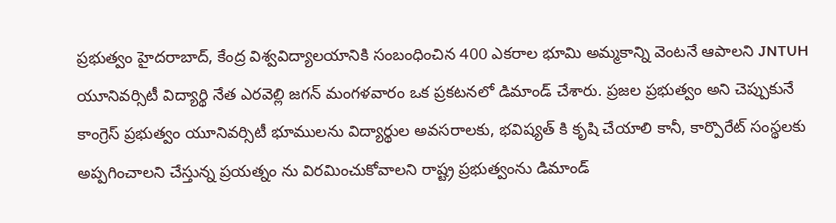ప్రభుత్వం హైదరాబాద్, కేంద్ర విశ్వవిద్యాలయానికి సంబంధించిన 400 ఎకరాల భూమి అమ్మకాన్ని వెంటనే ఆపాలని JNTUH యూనివర్సిటీ విద్యార్థి నేత ఎరవెల్లి జగన్ మంగళవారం ఒక ప్రకటనలో డిమాండ్ చేశారు. ప్రజల ప్రభుత్వం అని చెప్పుకునే కాంగ్రెస్ ప్రభుత్వం యూనివర్సిటీ భూములను విద్యార్థుల అవసరాలకు, భవిష్యత్ కి కృషి చేయాలి కానీ, కార్పొరేట్ సంస్థలకు అప్పగించాలని చేస్తున్న ప్రయత్నం ను విరమించుకోవాలని రాష్ట్ర ప్రభుత్వంను డిమాండ్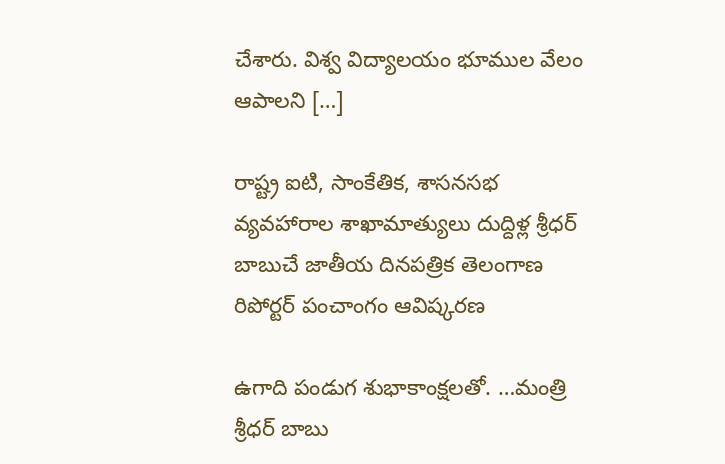చేశారు. విశ్వ విద్యాలయం భూముల వేలం ఆపాలని […]

రాష్ట్ర ఐటి, సాంకేతిక, శాసనసభ వ్యవహారాల శాఖామాత్యులు దుద్దిళ్ల శ్రీధర్ బాబుచే జాతీయ దినపత్రిక తెలంగాణ రిపోర్టర్ పంచాంగం ఆవిష్కరణ

ఉగాది పండుగ శుభాకాంక్షలతో. …మంత్రి శ్రీధర్ బాబు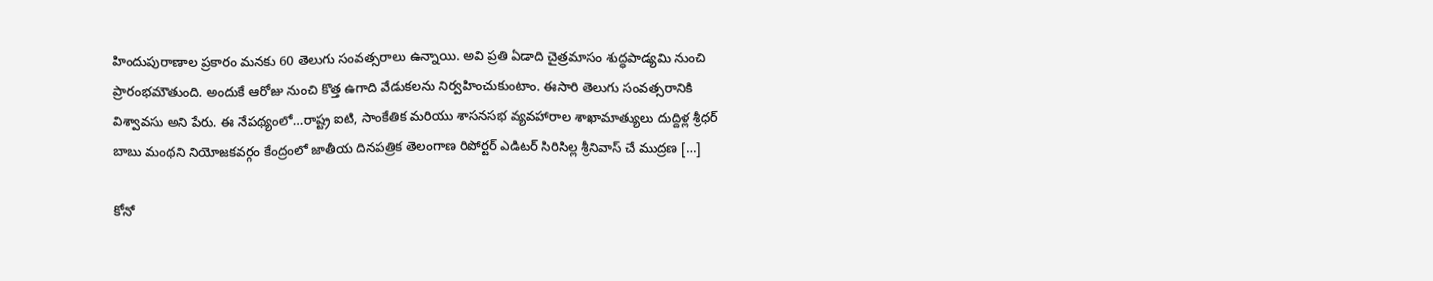హిందుపురాణాల ప్రకారం మనకు 60 తెలుగు సంవత్సరాలు ఉన్నాయి. అవి ప్రతి ఏడాది చైత్రమాసం శుద్ధపాడ్యమి నుంచి ప్రారంభమౌతుంది. అందుకే ఆరోజు నుంచి కొత్త ఉగాది వేడుకలను నిర్వహించుకుంటాం. ఈసారి తెలుగు సంవత్సరానికి విశ్వావసు అని పేరు. ఈ నేపథ్యంలో…రాష్ట్ర ఐటి, సాంకేతిక మరియు శాసనసభ వ్యవహారాల శాఖామాత్యులు దుద్దిళ్ల శ్రీధర్ బాబు మంథని నియోజకవర్గం కేంద్రంలో జాతీయ దినపత్రిక తెలంగాణ రిపోర్టర్ ఎడిటర్ సిరిసిల్ల శ్రీనివాస్ చే ముద్రణ […]

కోనో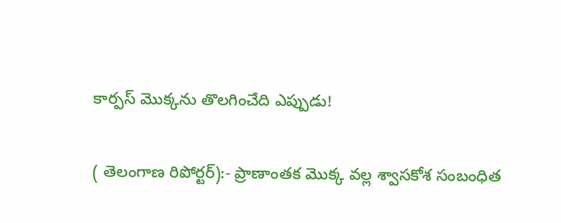కార్పస్ మొక్కను తొలగించేది ఎప్పుడు!

( తెలంగాణ రిపోర్టర్):- ప్రాణాంతక మొక్క వల్ల శ్వాసకోశ సంబంధిత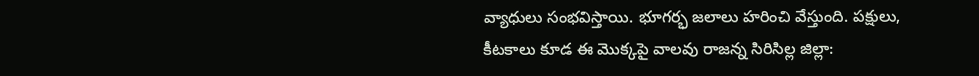వ్యాధులు సంభవిస్తాయి. భూగర్భ జలాలు హరించి వేస్తుంది. పక్షులు, కీటకాలు కూడ ఈ మొక్కపై వాలవు రాజన్న సిరిసిల్ల జిల్లా: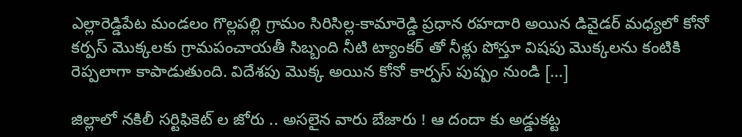ఎల్లారెడ్డిపేట మండలం గొల్లపల్లి గ్రామం సిరిసిల్ల-కామారెడ్డి ప్రధాన రహదారి అయిన డివైడర్ మధ్యలో కోనో కర్పస్ మొక్కలకు గ్రామపంచాయతీ సిబ్బంది నీటి ట్యాంకర్ తో నీళ్లు పోస్తూ విషపు మొక్కలను కంటికి రెప్పలాగా కాపాడుతుంది. విదేశపు మొక్క అయిన కోనో కార్పస్ పుష్పం నుండి […]

జిల్లాలో నకిలీ సర్టిఫికెట్ ల జోరు .. అసలైన వారు బేజారు ! ఆ దందా కు అడ్డుకట్ట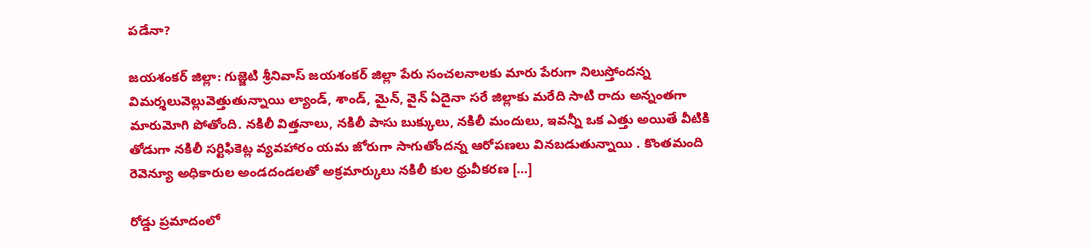పడేనా?

జయశంకర్ జిల్లా: గుజ్జెటి శ్రీనివాస్ జయశంకర్ జిల్లా పేరు సంచలనాలకు మారు పేరుగా నిలుస్తోందన్న విమర్శలువెల్లువెత్తుతున్నాయి ల్యాండ్, శాండ్, మైన్, వైన్ ఏదైనా సరే జిల్లాకు మరేది సాటి రాదు అన్నంతగా మారుమోగి పోతోంది. నకిలీ విత్తనాలు, నకిలీ పాసు బుక్కులు, నకిలీ మందులు, ఇవన్నీ ఒక ఎత్తు అయితే వీటికి తోడుగా నకిలీ సర్టిఫికెట్ల వ్యవహారం యమ జోరుగా సాగుతోందన్న ఆరోపణలు వినబడుతున్నాయి . కొంతమంది రెవెన్యూ అధికారుల అండదండలతో అక్రమార్కులు నకిలీ కుల ధ్రువీకరణ […]

రోడ్డు ప్రమాదంలో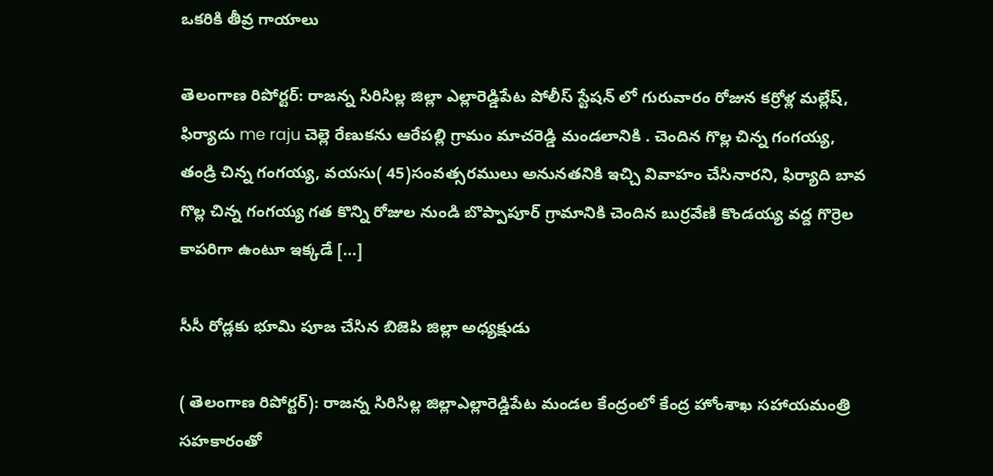ఒకరికి తీవ్ర గాయాలు

తెలంగాణ రిపోర్టర్: రాజన్న సిరిసిల్ల జిల్లా ఎల్లారెడ్డిపేట పోలీస్ స్టేషన్ లో గురువారం రోజున కర్రోళ్ల మల్లేష్, ఫిర్యాదు me raju చెల్లె రేణుకను ఆరేపల్లి గ్రామం మాచరెడ్డి మండలానికి . చెందిన గొల్ల చిన్న గంగయ్య, తండ్రి చిన్న గంగయ్య, వయసు( 45)సంవత్సరములు అనునతనికి ఇచ్చి వివాహం చేసినారని, ఫిర్యాది బావ గొల్ల చిన్న గంగయ్య గత కొన్ని రోజుల నుండి బొప్పాపూర్ గ్రామానికి చెందిన బుర్రవేణి కొండయ్య వద్ద గొర్రెల కాపరిగా ఉంటూ ఇక్కడే […]

సీసీ రోడ్లకు భూమి పూజ చేసిన బిజెపి జిల్లా అధ్యక్షుడు

( తెలంగాణ రిపోర్టర్): రాజన్న సిరిసిల్ల జిల్లాఎల్లారెడ్డిపేట మండల కేంద్రంలో కేంద్ర హోంశాఖ సహాయమంత్రి సహకారంతో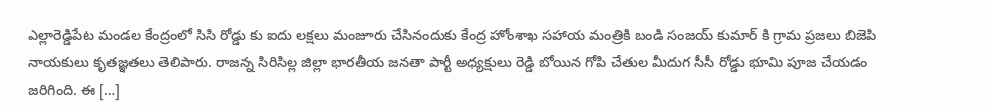ఎల్లారెడ్డిపేట మండల కేంద్రంలో సిసి రోడ్డు కు ఐదు లక్షలు మంజూరు చేసినందుకు కేంద్ర హోంశాఖ సహాయ మంత్రికి బండి సంజయ్ కుమార్ కి గ్రామ ప్రజలు బిజెపి నాయకులు కృతజ్ఞతలు తెలిపారు. రాజన్న సిరిసిల్ల జిల్లా భారతీయ జనతా పార్టీ అధ్యక్షులు రెడ్డి బోయిన గోపి చేతుల మీదుగ సీసీ రోడ్డు భూమి పూజ చేయడం జరిగింది. ఈ […]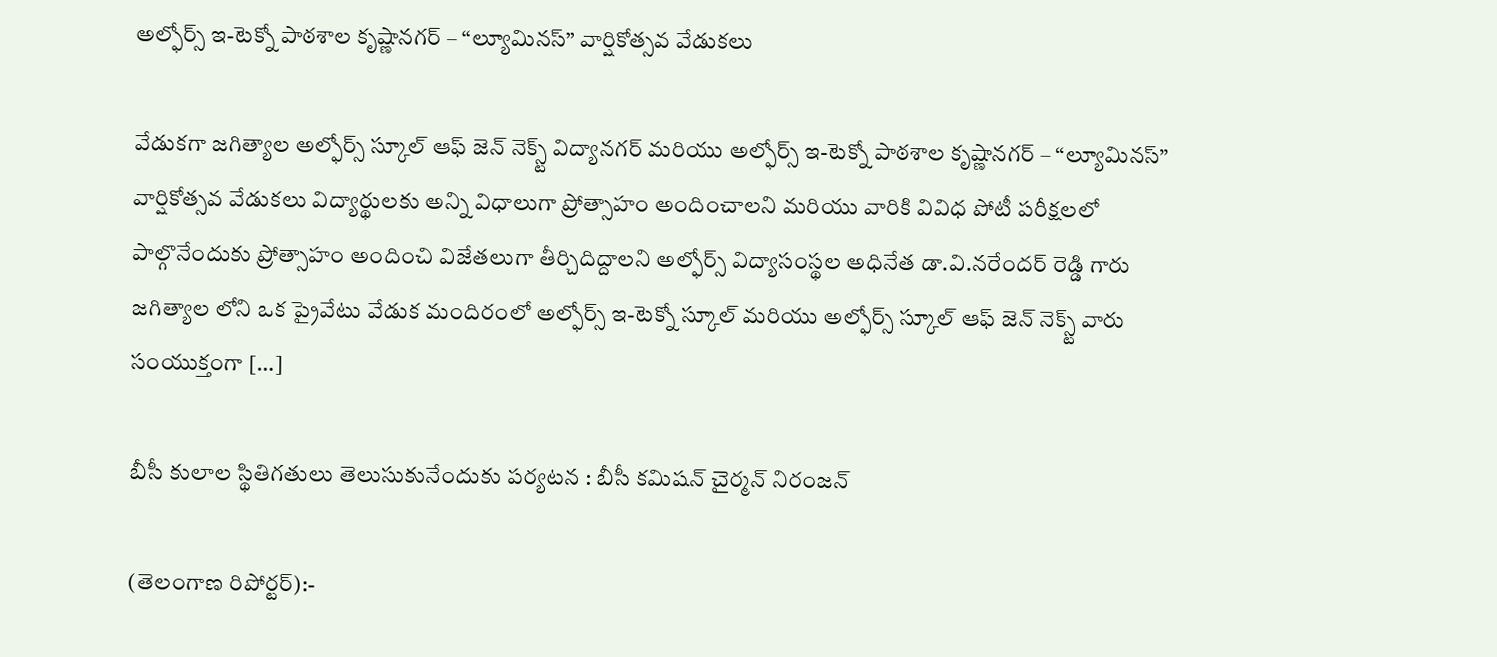అల్ఫోర్స్ ఇ-టెక్నో పాఠశాల కృష్ణానగర్ – “ల్యూమినస్” వార్షికోత్సవ వేడుకలు

వేడుకగా జగిత్యాల అల్ఫోర్స్ స్కూల్ ఆఫ్ జెన్ నెక్స్ట్ విద్యానగర్ మరియు అల్ఫోర్స్ ఇ-టెక్నో పాఠశాల కృష్ణానగర్ – “ల్యూమినస్” వార్షికోత్సవ వేడుకలు విద్యార్థులకు అన్ని విధాలుగా ప్రోత్సాహం అందించాలని మరియు వారికి వివిధ పోటీ పరీక్షలలో పాల్గొనేందుకు ప్రోత్సాహం అందించి విజేతలుగా తీర్చిదిద్దాలని అల్ఫోర్స్ విద్యాసంస్థల అధినేత డా.వి‌.నరేందర్ రెడ్డి గారు జగిత్యాల లోని ఒక ప్రైవేటు వేడుక మందిరంలో అల్ఫోర్స్ ఇ-టెక్నో స్కూల్ మరియు అల్ఫోర్స్ స్కూల్ ఆఫ్ జెన్ నెక్స్ట్ వారు సంయుక్తంగా […]

బీసీ కులాల స్థితిగతులు తెలుసుకునేందుకు పర్యటన : బీసీ కమిషన్ చైర్మన్ నిరంజన్

(తెలంగాణ రిపోర్టర్):-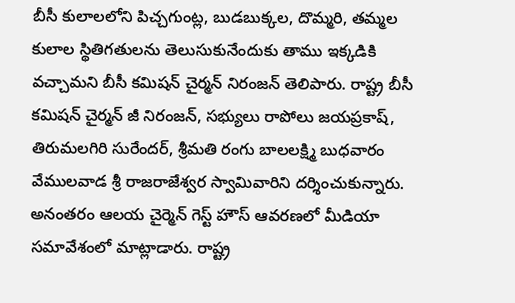బీసీ కులాలలోని పిచ్చగుంట్ల, బుడబుక్కల, దొమ్మరి, తమ్మల కులాల స్థితిగతులను తెలుసుకునేందుకు తాము ఇక్కడికి వచ్చామని బీసీ కమిషన్ చైర్మన్ నిరంజన్ తెలిపారు. రాష్ట్ర బీసీ కమిషన్ చైర్మన్ జీ నిరంజన్, సభ్యులు రాపోలు జయప్రకాష్, తిరుమలగిరి సురేందర్, శ్రీమతి రంగు బాలలక్ష్మి బుధవారం వేములవాడ శ్రీ రాజరాజేశ్వర స్వామివారిని దర్శించుకున్నారు. అనంతరం ఆలయ చైర్మెన్ గెస్ట్ హౌస్ ఆవరణలో మీడియా సమావేశంలో మాట్లాడారు. రాష్ట్ర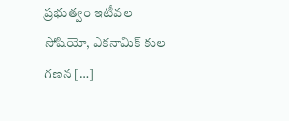ప్రభుత్వం ఇటీవల సోషియో, ఎకనామిక్ కుల గణన […]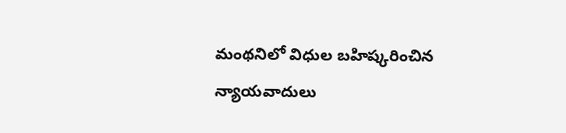మంథనిలో విధుల బహిష్కరించిన న్యాయవాదులు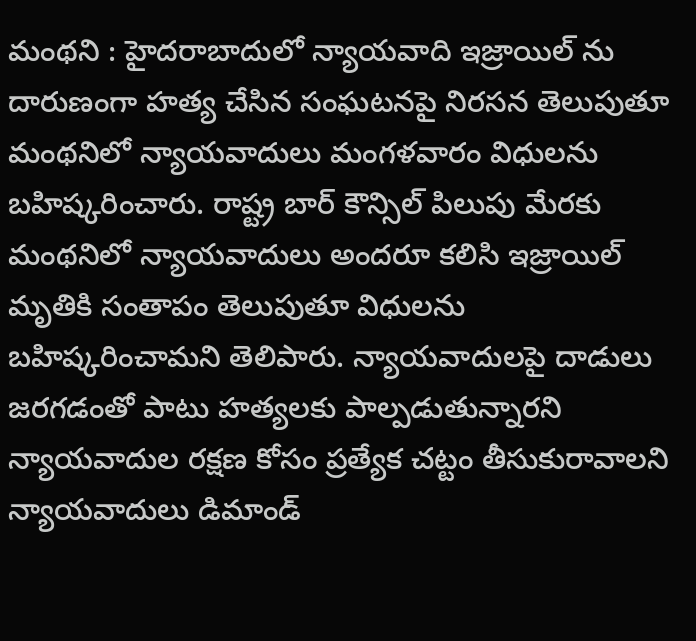మంథని : హైదరాబాదులో న్యాయవాది ఇజ్రాయిల్ ను దారుణంగా హత్య చేసిన సంఘటనపై నిరసన తెలుపుతూ మంథనిలో న్యాయవాదులు మంగళవారం విధులను బహిష్కరించారు. రాష్ట్ర బార్ కౌన్సిల్ పిలుపు మేరకు మంథనిలో న్యాయవాదులు అందరూ కలిసి ఇజ్రాయిల్ మృతికి సంతాపం తెలుపుతూ విధులను బహిష్కరించామని తెలిపారు. న్యాయవాదులపై దాడులు జరగడంతో పాటు హత్యలకు పాల్పడుతున్నారని న్యాయవాదుల రక్షణ కోసం ప్రత్యేక చట్టం తీసుకురావాలని న్యాయవాదులు డిమాండ్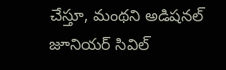చేస్తూ, మంథని అడిషనల్ జూనియర్ సివిల్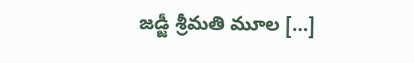జడ్జీ శ్రీమతి మూల […]